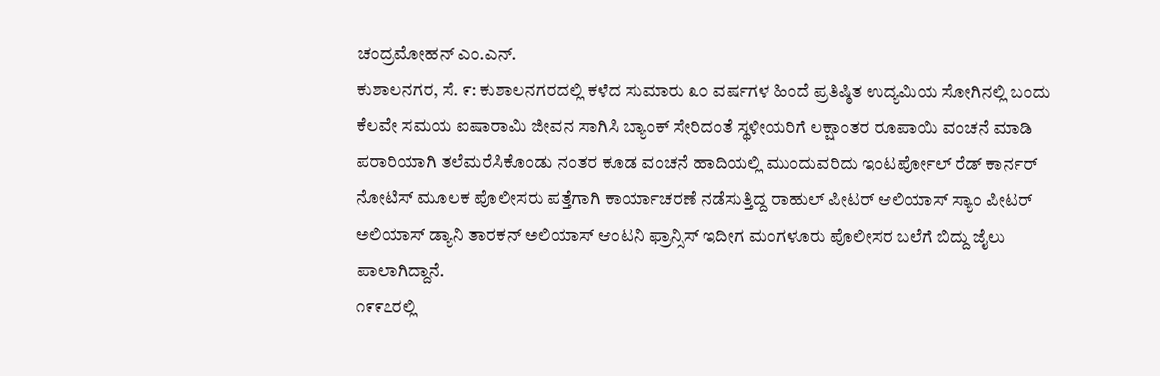ಚಂದ್ರಮೋಹನ್ ಎಂ.ಎನ್.
ಕುಶಾಲನಗರ, ಸೆ. ೯: ಕುಶಾಲನಗರದಲ್ಲಿ ಕಳೆದ ಸುಮಾರು ೩೦ ವರ್ಷಗಳ ಹಿಂದೆ ಪ್ರತಿಷ್ಠಿತ ಉದ್ಯಮಿಯ ಸೋಗಿನಲ್ಲಿ ಬಂದು ಕೆಲವೇ ಸಮಯ ಐಷಾರಾಮಿ ಜೀವನ ಸಾಗಿಸಿ ಬ್ಯಾಂಕ್ ಸೇರಿದಂತೆ ಸ್ಥಳೀಯರಿಗೆ ಲಕ್ಷಾಂತರ ರೂಪಾಯಿ ವಂಚನೆ ಮಾಡಿ ಪರಾರಿಯಾಗಿ ತಲೆಮರೆಸಿಕೊಂಡು ನಂತರ ಕೂಡ ವಂಚನೆ ಹಾದಿಯಲ್ಲಿ ಮುಂದುವರಿದು ಇಂಟರ್ಪೋಲ್ ರೆಡ್ ಕಾರ್ನರ್ ನೋಟಿಸ್ ಮೂಲಕ ಪೊಲೀಸರು ಪತ್ತೆಗಾಗಿ ಕಾರ್ಯಾಚರಣೆ ನಡೆಸುತ್ತಿದ್ದ ರಾಹುಲ್ ಪೀಟರ್ ಆಲಿಯಾಸ್ ಸ್ಯಾಂ ಪೀಟರ್ ಅಲಿಯಾಸ್ ಡ್ಯಾನಿ ತಾರಕನ್ ಅಲಿಯಾಸ್ ಆಂಟನಿ ಫ್ರಾನ್ಸಿಸ್ ಇದೀಗ ಮಂಗಳೂರು ಪೊಲೀಸರ ಬಲೆಗೆ ಬಿದ್ದು ಜೈಲು ಪಾಲಾಗಿದ್ದಾನೆ.
೧೯೯೭ರಲ್ಲಿ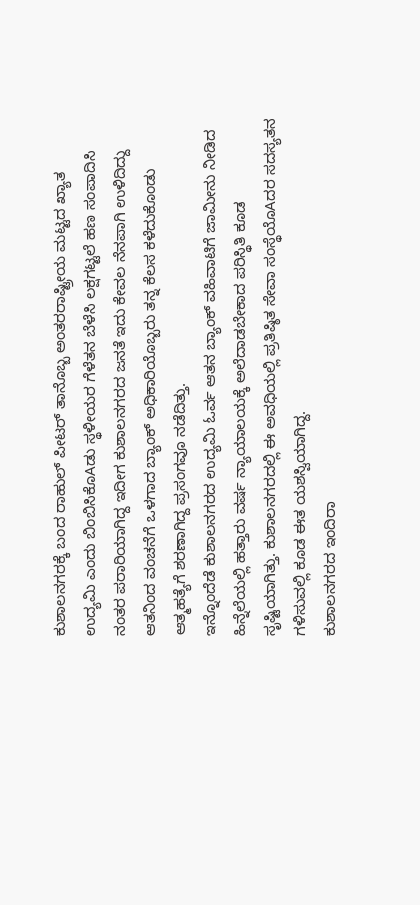ಕುಶಾಲನಗರಕ್ಕೆ ಬಂದ ರಾಹುಲ್ ಪೀಟರ್ ತಾನೊಬ್ಬ ಅಂತರರಾಷ್ಟ್ರೀಯ ಮಟ್ಟದ ಖ್ಯಾತ ಉದ್ಯಮಿ ಎಂದು ಬಿಂಬಿಸಿಕೊAಡು ಸ್ಥಳೀಯರ ಗೆಳೆತನ ಬೆಳೆಸಿ ಲಕ್ಷಗಟ್ಟಲೆ ಹಣ ಸಂಪಾದಿಸಿ ನಂತರ ಪರಾರಿಯಾಗಿದ್ದ ಇದೀಗ ಕುಶಾಲನಗರದ ಜನತೆ ಇದು ಕೇವಲ ನೆನಪಾಗಿ ಉಳಿದಿದ್ದು ಆತನಿಂದ ವಂಚನೆಗೆ ಒಳಗಾದ ಬ್ಯಾಂಕ್ ಅಧಿಕಾರಿಯೊಬ್ಬರು ತನ್ನ ಕೆಲಸ ಕಳೆದುಕೊಂಡು ಆತ್ಮಹತ್ಯೆಗೆ ಶರಣಾಗಿದ್ದ ಪ್ರಸಂಗವೂ ನಡೆದಿತ್ತು.
ಇನ್ನೊಂದೆಡೆ ಕುಶಾಲನಗರದ ಉದ್ಯಮಿ ಓರ್ವ ಆತನ ಬ್ಯಾಂಕ್ ವಹಿವಾಟಿಗೆ ಜಾಮೀನು ನೀಡಿದ ಹಿನ್ನೆಲೆಯಲ್ಲಿ ಹತ್ತಾರು ವರ್ಷ ನ್ಯಾಯಾಲಯಕ್ಕೆ ಅಲೆದಾಡಬೇಕಾದ ಪರಿಸ್ಥಿತಿ ಕೂಡ ಸೃಷ್ಟಿಯಾಗಿತ್ತು. ಕುಶಾಲನಗರದಲ್ಲಿ ಈ ಅವಧಿಯಲ್ಲಿ ಪ್ರತಿಷ್ಠಿತ ಸೇವಾ ಸಂಸ್ಥೆಯೊAದರ ಸದಸ್ಯತನ ಗಳಿಸುವಲ್ಲಿ ಕೂಡ ಈತ ಯಶಸ್ವಿಯಾಗಿದ್ದ.
ಕುಶಾಲನಗರದ ಇಂದಿರಾ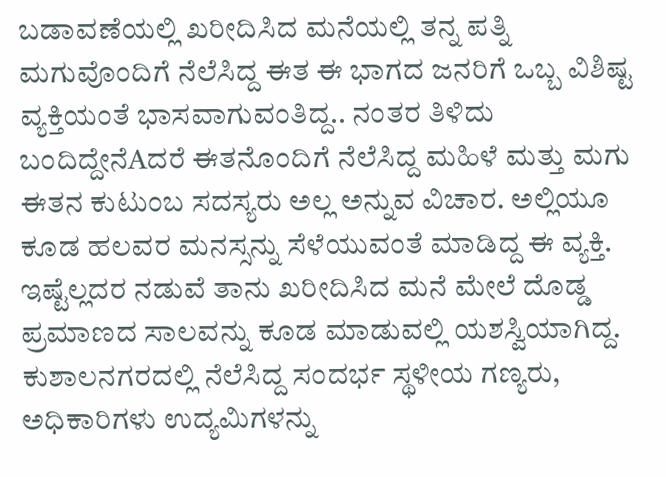ಬಡಾವಣೆಯಲ್ಲಿ ಖರೀದಿಸಿದ ಮನೆಯಲ್ಲಿ ತನ್ನ ಪತ್ನಿ ಮಗುವೊಂದಿಗೆ ನೆಲೆಸಿದ್ದ ಈತ ಈ ಭಾಗದ ಜನರಿಗೆ ಒಬ್ಬ ವಿಶಿಷ್ಟ ವ್ಯಕ್ತಿಯಂತೆ ಭಾಸವಾಗುವಂತಿದ್ದ.. ನಂತರ ತಿಳಿದು ಬಂದಿದ್ದೇನೆAದರೆ ಈತನೊಂದಿಗೆ ನೆಲೆಸಿದ್ದ ಮಹಿಳೆ ಮತ್ತು ಮಗು ಈತನ ಕುಟುಂಬ ಸದಸ್ಯರು ಅಲ್ಲ ಅನ್ನುವ ವಿಚಾರ. ಅಲ್ಲಿಯೂ ಕೂಡ ಹಲವರ ಮನಸ್ಸನ್ನು ಸೆಳೆಯುವಂತೆ ಮಾಡಿದ್ದ ಈ ವ್ಯಕ್ತಿ. ಇಷ್ಟೆಲ್ಲದರ ನಡುವೆ ತಾನು ಖರೀದಿಸಿದ ಮನೆ ಮೇಲೆ ದೊಡ್ಡ ಪ್ರಮಾಣದ ಸಾಲವನ್ನು ಕೂಡ ಮಾಡುವಲ್ಲಿ ಯಶಸ್ವಿಯಾಗಿದ್ದ.
ಕುಶಾಲನಗರದಲ್ಲಿ ನೆಲೆಸಿದ್ದ ಸಂದರ್ಭ ಸ್ಥಳೀಯ ಗಣ್ಯರು, ಅಧಿಕಾರಿಗಳು ಉದ್ಯಮಿಗಳನ್ನು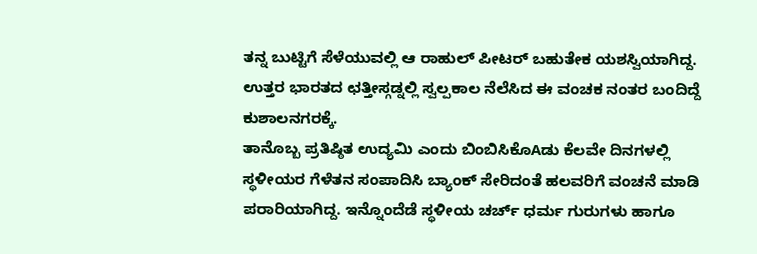ತನ್ನ ಬುಟ್ಟಿಗೆ ಸೆಳೆಯುವಲ್ಲಿ ಆ ರಾಹುಲ್ ಪೀಟರ್ ಬಹುತೇಕ ಯಶಸ್ವಿಯಾಗಿದ್ದ.
ಉತ್ತರ ಭಾರತದ ಛತ್ತೀಸ್ಗಡ್ನಲ್ಲಿ ಸ್ವಲ್ಪಕಾಲ ನೆಲೆಸಿದ ಈ ವಂಚಕ ನಂತರ ಬಂದಿದ್ದೆ ಕುಶಾಲನಗರಕ್ಕೆ.
ತಾನೊಬ್ಬ ಪ್ರತಿಷ್ಠಿತ ಉದ್ಯಮಿ ಎಂದು ಬಿಂಬಿಸಿಕೊAಡು ಕೆಲವೇ ದಿನಗಳಲ್ಲಿ ಸ್ಥಳೀಯರ ಗೆಳೆತನ ಸಂಪಾದಿಸಿ ಬ್ಯಾಂಕ್ ಸೇರಿದಂತೆ ಹಲವರಿಗೆ ವಂಚನೆ ಮಾಡಿ ಪರಾರಿಯಾಗಿದ್ದ. ಇನ್ನೊಂದೆಡೆ ಸ್ಥಳೀಯ ಚರ್ಚ್ ಧರ್ಮ ಗುರುಗಳು ಹಾಗೂ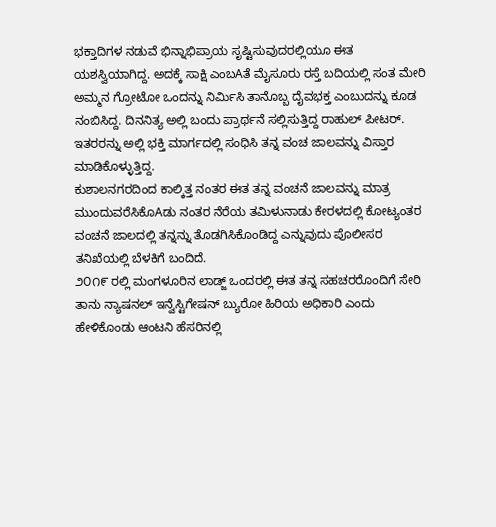ಭಕ್ತಾದಿಗಳ ನಡುವೆ ಭಿನ್ನಾಭಿಪ್ರಾಯ ಸೃಷ್ಟಿಸುವುದರಲ್ಲಿಯೂ ಈತ ಯಶಸ್ವಿಯಾಗಿದ್ದ. ಅದಕ್ಕೆ ಸಾಕ್ಷಿ ಎಂಬAತೆ ಮೈಸೂರು ರಸ್ತೆ ಬದಿಯಲ್ಲಿ ಸಂತ ಮೇರಿ ಅಮ್ಮನ ಗ್ರೋಟೋ ಒಂದನ್ನು ನಿರ್ಮಿಸಿ ತಾನೊಬ್ಬ ದೈವಭಕ್ತ ಎಂಬುದನ್ನು ಕೂಡ ನಂಬಿಸಿದ್ದ. ದಿನನಿತ್ಯ ಅಲ್ಲಿ ಬಂದು ಪ್ರಾರ್ಥನೆ ಸಲ್ಲಿಸುತ್ತಿದ್ದ ರಾಹುಲ್ ಪೀಟರ್. ಇತರರನ್ನು ಅಲ್ಲಿ ಭಕ್ತಿ ಮಾರ್ಗದಲ್ಲಿ ಸಂಧಿಸಿ ತನ್ನ ವಂಚ ಜಾಲವನ್ನು ವಿಸ್ತಾರ ಮಾಡಿಕೊಳ್ಳುತ್ತಿದ್ದ.
ಕುಶಾಲನಗರದಿಂದ ಕಾಲ್ಕಿತ್ತ ನಂತರ ಈತ ತನ್ನ ವಂಚನೆ ಜಾಲವನ್ನು ಮಾತ್ರ ಮುಂದುವರೆಸಿಕೊAಡು ನಂತರ ನೆರೆಯ ತಮಿಳುನಾಡು ಕೇರಳದಲ್ಲಿ ಕೋಟ್ಯಂತರ ವಂಚನೆ ಜಾಲದಲ್ಲಿ ತನ್ನನ್ನು ತೊಡಗಿಸಿಕೊಂಡಿದ್ದ ಎನ್ನುವುದು ಪೊಲೀಸರ ತನಿಖೆಯಲ್ಲಿ ಬೆಳಕಿಗೆ ಬಂದಿದೆ.
೨೦೧೯ ರಲ್ಲಿ ಮಂಗಳೂರಿನ ಲಾಡ್ಜ್ ಒಂದರಲ್ಲಿ ಈತ ತನ್ನ ಸಹಚರರೊಂದಿಗೆ ಸೇರಿ ತಾನು ನ್ಯಾಷನಲ್ ಇನ್ವೆಸ್ಟಿಗೇಷನ್ ಬ್ಯುರೋ ಹಿರಿಯ ಅಧಿಕಾರಿ ಎಂದು ಹೇಳಿಕೊಂಡು ಆಂಟನಿ ಹೆಸರಿನಲ್ಲಿ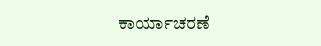ಕಾರ್ಯಾಚರಣೆ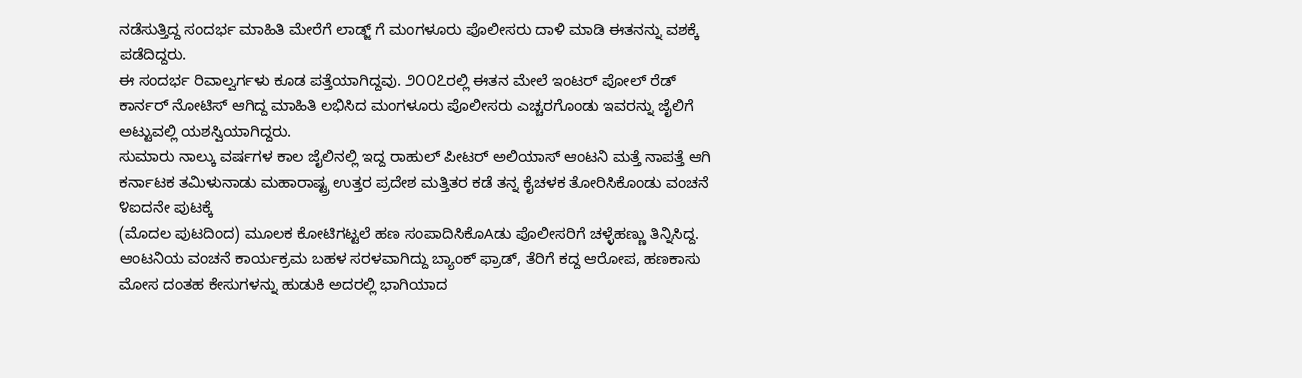ನಡೆಸುತ್ತಿದ್ದ ಸಂದರ್ಭ ಮಾಹಿತಿ ಮೇರೆಗೆ ಲಾಡ್ಜ್ ಗೆ ಮಂಗಳೂರು ಪೊಲೀಸರು ದಾಳಿ ಮಾಡಿ ಈತನನ್ನು ವಶಕ್ಕೆ ಪಡೆದಿದ್ದರು.
ಈ ಸಂದರ್ಭ ರಿವಾಲ್ವರ್ಗಳು ಕೂಡ ಪತ್ತೆಯಾಗಿದ್ದವು. ೨೦೦೭ರಲ್ಲಿ ಈತನ ಮೇಲೆ ಇಂಟರ್ ಪೋಲ್ ರೆಡ್ ಕಾರ್ನರ್ ನೋಟಿಸ್ ಆಗಿದ್ದ ಮಾಹಿತಿ ಲಭಿಸಿದ ಮಂಗಳೂರು ಪೊಲೀಸರು ಎಚ್ಚರಗೊಂಡು ಇವರನ್ನು ಜೈಲಿಗೆ ಅಟ್ಟುವಲ್ಲಿ ಯಶಸ್ವಿಯಾಗಿದ್ದರು.
ಸುಮಾರು ನಾಲ್ಕು ವರ್ಷಗಳ ಕಾಲ ಜೈಲಿನಲ್ಲಿ ಇದ್ದ ರಾಹುಲ್ ಪೀಟರ್ ಅಲಿಯಾಸ್ ಆಂಟನಿ ಮತ್ತೆ ನಾಪತ್ತೆ ಆಗಿ ಕರ್ನಾಟಕ ತಮಿಳುನಾಡು ಮಹಾರಾಷ್ಟ್ರ ಉತ್ತರ ಪ್ರದೇಶ ಮತ್ತಿತರ ಕಡೆ ತನ್ನ ಕೈಚಳಕ ತೋರಿಸಿಕೊಂಡು ವಂಚನೆ ೪ಐದನೇ ಪುಟಕ್ಕೆ
(ಮೊದಲ ಪುಟದಿಂದ) ಮೂಲಕ ಕೋಟಿಗಟ್ಟಲೆ ಹಣ ಸಂಪಾದಿಸಿಕೊAಡು ಪೊಲೀಸರಿಗೆ ಚಳ್ಳೆಹಣ್ಣು ತಿನ್ನಿಸಿದ್ದ. ಆಂಟನಿಯ ವಂಚನೆ ಕಾರ್ಯಕ್ರಮ ಬಹಳ ಸರಳವಾಗಿದ್ದು ಬ್ಯಾಂಕ್ ಫ್ರಾಡ್, ತೆರಿಗೆ ಕದ್ದ ಆರೋಪ, ಹಣಕಾಸು ಮೋಸ ದಂತಹ ಕೇಸುಗಳನ್ನು ಹುಡುಕಿ ಅದರಲ್ಲಿ ಭಾಗಿಯಾದ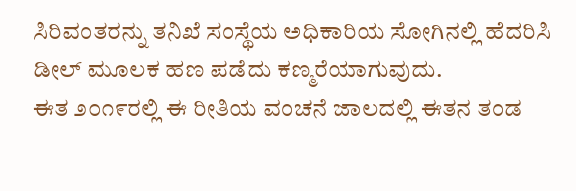ಸಿರಿವಂತರನ್ನು ತನಿಖೆ ಸಂಸ್ಥೆಯ ಅಧಿಕಾರಿಯ ಸೋಗಿನಲ್ಲಿ ಹೆದರಿಸಿ ಡೀಲ್ ಮೂಲಕ ಹಣ ಪಡೆದು ಕಣ್ಮರೆಯಾಗುವುದು.
ಈತ ೨೦೧೯ರಲ್ಲಿ ಈ ರೀತಿಯ ವಂಚನೆ ಜಾಲದಲ್ಲಿ ಈತನ ತಂಡ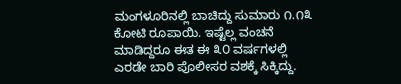ಮಂಗಳೂರಿನಲ್ಲಿ ಬಾಚಿದ್ದು ಸುಮಾರು ೧.೧೩ ಕೋಟಿ ರೂಪಾಯಿ. ಇಷ್ಟೆಲ್ಲ ವಂಚನೆ ಮಾಡಿದ್ದರೂ ಈತ ಈ ೩೦ ವರ್ಷಗಳಲ್ಲಿ ಎರಡೇ ಬಾರಿ ಪೊಲೀಸರ ವಶಕ್ಕೆ ಸಿಕ್ಕಿದ್ದು.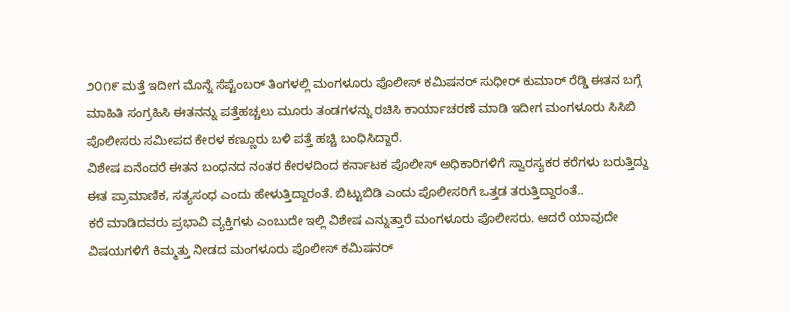೨೦೧೯ ಮತ್ತೆ ಇದೀಗ ಮೊನ್ನೆ ಸೆಪ್ಟೆಂಬರ್ ತಿಂಗಳಲ್ಲಿ ಮಂಗಳೂರು ಪೊಲೀಸ್ ಕಮಿಷನರ್ ಸುಧೀರ್ ಕುಮಾರ್ ರೆಡ್ಡಿ ಈತನ ಬಗ್ಗೆ ಮಾಹಿತಿ ಸಂಗ್ರಹಿಸಿ ಈತನನ್ನು ಪತ್ತೆಹಚ್ಚಲು ಮೂರು ತಂಡಗಳನ್ನು ರಚಿಸಿ ಕಾರ್ಯಾಚರಣೆ ಮಾಡಿ ಇದೀಗ ಮಂಗಳೂರು ಸಿಸಿಬಿ ಪೊಲೀಸರು ಸಮೀಪದ ಕೇರಳ ಕಣ್ಣೂರು ಬಳಿ ಪತ್ತೆ ಹಚ್ಚಿ ಬಂಧಿಸಿದ್ದಾರೆ.
ವಿಶೇಷ ಏನೆಂದರೆ ಈತನ ಬಂಧನದ ನಂತರ ಕೇರಳದಿಂದ ಕರ್ನಾಟಕ ಪೊಲೀಸ್ ಅಧಿಕಾರಿಗಳಿಗೆ ಸ್ವಾರಸ್ಯಕರ ಕರೆಗಳು ಬರುತ್ತಿದ್ದು ಈತ ಪ್ರಾಮಾಣಿಕ, ಸತ್ಯಸಂಧ ಎಂದು ಹೇಳುತ್ತಿದ್ದಾರಂತೆ. ಬಿಟ್ಟುಬಿಡಿ ಎಂದು ಪೊಲೀಸರಿಗೆ ಒತ್ತಡ ತರುತ್ತಿದ್ದಾರಂತೆ..
ಕರೆ ಮಾಡಿದವರು ಪ್ರಭಾವಿ ವ್ಯಕ್ತಿಗಳು ಎಂಬುದೇ ಇಲ್ಲಿ ವಿಶೇಷ ಎನ್ನುತ್ತಾರೆ ಮಂಗಳೂರು ಪೊಲೀಸರು. ಆದರೆ ಯಾವುದೇ ವಿಷಯಗಳಿಗೆ ಕಿಮ್ಮತ್ತು ನೀಡದ ಮಂಗಳೂರು ಪೊಲೀಸ್ ಕಮಿಷನರ್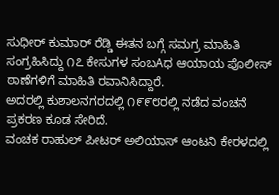ಸುಧೀರ್ ಕುಮಾರ್ ರೆಡ್ಡಿ ಈತನ ಬಗ್ಗೆ ಸಮಗ್ರ ಮಾಹಿತಿ ಸಂಗ್ರಹಿಸಿದ್ದು ೧೭ ಕೇಸುಗಳ ಸಂಬAಧ ಆಯಾಯ ಪೊಲೀಸ್ ಠಾಣೆಗಳಿಗೆ ಮಾಹಿತಿ ರವಾನಿಸಿದ್ದಾರೆ.
ಅದರಲ್ಲಿ ಕುಶಾಲನಗರದಲ್ಲಿ ೧೯೯೮ರಲ್ಲಿ ನಡೆದ ವಂಚನೆ ಪ್ರಕರಣ ಕೂಡ ಸೇರಿದೆ.
ವಂಚಕ ರಾಹುಲ್ ಪೀಟರ್ ಅಲಿಯಾಸ್ ಆಂಟನಿ ಕೇರಳದಲ್ಲಿ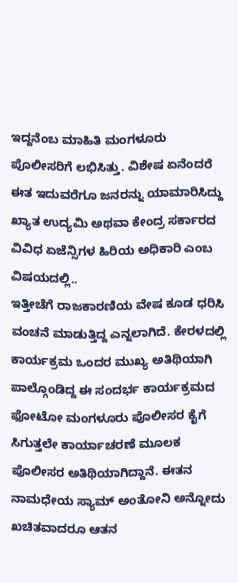ಇದ್ದನೆಂಬ ಮಾಹಿತಿ ಮಂಗಳೂರು ಪೊಲೀಸರಿಗೆ ಲಭಿಸಿತ್ತು. ವಿಶೇಷ ಏನೆಂದರೆ ಈತ ಇದುವರೆಗೂ ಜನರನ್ನು ಯಾಮಾರಿಸಿದ್ದು ಖ್ಯಾತ ಉದ್ಯಮಿ ಅಥವಾ ಕೇಂದ್ರ ಸರ್ಕಾರದ ವಿವಿಧ ಏಜೆನ್ಸಿಗಳ ಹಿರಿಯ ಅಧಿಕಾರಿ ಎಂಬ ವಿಷಯದಲ್ಲಿ..
ಇತ್ತೀಚೆಗೆ ರಾಜಕಾರಣಿಯ ವೇಷ ಕೂಡ ಧರಿಸಿ ವಂಚನೆ ಮಾಡುತ್ತಿದ್ದ ಎನ್ನಲಾಗಿದೆ. ಕೇರಳದಲ್ಲಿ ಕಾರ್ಯಕ್ರಮ ಒಂದರ ಮುಖ್ಯ ಅತಿಥಿಯಾಗಿ ಪಾಲ್ಗೊಂಡಿದ್ದ ಈ ಸಂದರ್ಭ ಕಾರ್ಯಕ್ರಮದ ಫೋಟೋ ಮಂಗಳೂರು ಪೊಲೀಸರ ಕೈಗೆ ಸಿಗುತ್ತಲೇ ಕಾರ್ಯಾಚರಣೆ ಮೂಲಕ ಪೊಲೀಸರ ಅತಿಥಿಯಾಗಿದ್ದಾನೆ. ಈತನ ನಾಮಧೇಯ ಸ್ಯಾಮ್ ಅಂತೋನಿ ಅನ್ನೋದು ಖಚಿತವಾದರೂ ಆತನ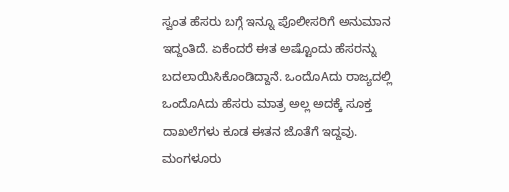ಸ್ವಂತ ಹೆಸರು ಬಗ್ಗೆ ಇನ್ನೂ ಪೊಲೀಸರಿಗೆ ಅನುಮಾನ ಇದ್ದಂತಿದೆ. ಏಕೆಂದರೆ ಈತ ಅಷ್ಟೊಂದು ಹೆಸರನ್ನು ಬದಲಾಯಿಸಿಕೊಂಡಿದ್ದಾನೆ. ಒಂದೊAದು ರಾಜ್ಯದಲ್ಲಿ ಒಂದೊAದು ಹೆಸರು ಮಾತ್ರ ಅಲ್ಲ ಅದಕ್ಕೆ ಸೂಕ್ತ ದಾಖಲೆಗಳು ಕೂಡ ಈತನ ಜೊತೆಗೆ ಇದ್ದವು.
ಮಂಗಳೂರು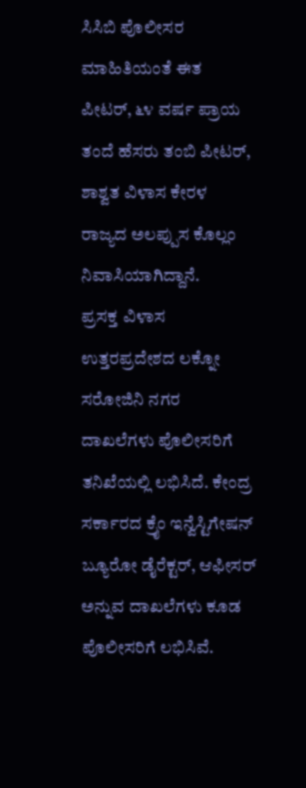ಸಿಸಿಬಿ ಪೊಲೀಸರ ಮಾಹಿತಿಯಂತೆ ಈತ ಪೀಟರ್, ೬೪ ವರ್ಷ ಪ್ರಾಯ ತಂದೆ ಹೆಸರು ತಂಬಿ ಪೀಟರ್, ಶಾಶ್ವತ ವಿಳಾಸ ಕೇರಳ ರಾಜ್ಯದ ಅಲಪ್ಪುಸ ಕೊಲ್ಲಂ ನಿವಾಸಿಯಾಗಿದ್ದಾನೆ.
ಪ್ರಸಕ್ತ ವಿಳಾಸ ಉತ್ತರಪ್ರದೇಶದ ಲಕ್ನೋ ಸರೋಜಿನಿ ನಗರ ದಾಖಲೆಗಳು ಪೊಲೀಸರಿಗೆ ತನಿಖೆಯಲ್ಲಿ ಲಭಿಸಿದೆ. ಕೇಂದ್ರ ಸರ್ಕಾರದ ಕ್ರೈಂ ಇನ್ವೆಸ್ಟಿಗೇಷನ್ ಬ್ಯೂರೋ ಡೈರೆಕ್ಟರ್, ಆಫೀಸರ್ ಅನ್ನುವ ದಾಖಲೆಗಳು ಕೂಡ ಪೊಲೀಸರಿಗೆ ಲಭಿಸಿವೆ.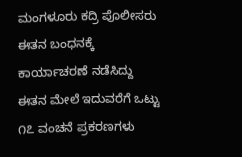ಮಂಗಳೂರು ಕದ್ರಿ ಪೊಲೀಸರು ಈತನ ಬಂಧನಕ್ಕೆ ಕಾರ್ಯಾಚರಣೆ ನಡೆಸಿದ್ದು ಈತನ ಮೇಲೆ ಇದುವರೆಗೆ ಒಟ್ಟು ೧೭ ವಂಚನೆ ಪ್ರಕರಣಗಳು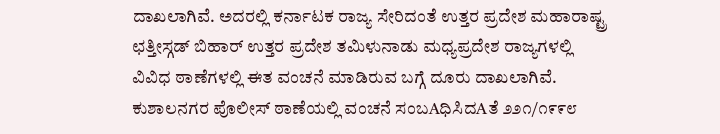ದಾಖಲಾಗಿವೆ. ಅದರಲ್ಲಿ ಕರ್ನಾಟಕ ರಾಜ್ಯ ಸೇರಿದಂತೆ ಉತ್ತರ ಪ್ರದೇಶ ಮಹಾರಾಷ್ಟ್ರ ಛತ್ತೀಸ್ಗಡ್ ಬಿಹಾರ್ ಉತ್ತರ ಪ್ರದೇಶ ತಮಿಳುನಾಡು ಮಧ್ಯಪ್ರದೇಶ ರಾಜ್ಯಗಳಲ್ಲಿ ವಿವಿಧ ಠಾಣೆಗಳಲ್ಲಿ ಈತ ವಂಚನೆ ಮಾಡಿರುವ ಬಗ್ಗೆ ದೂರು ದಾಖಲಾಗಿವೆ.
ಕುಶಾಲನಗರ ಪೊಲೀಸ್ ಠಾಣೆಯಲ್ಲಿ ವಂಚನೆ ಸಂಬAಧಿಸಿದAತೆ ೨೨೧/೧೯೯೮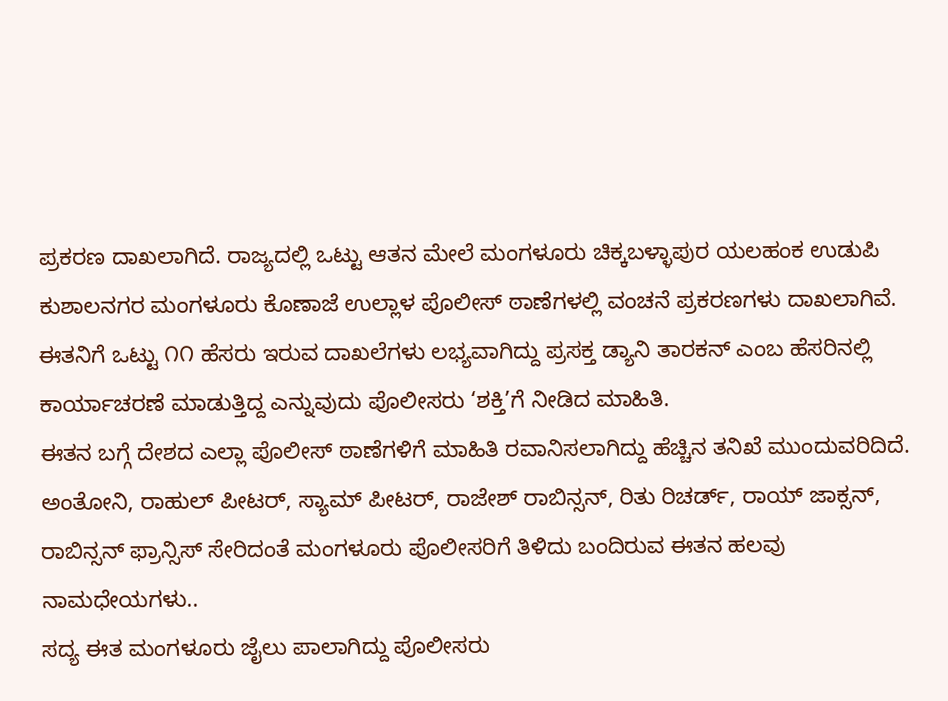ಪ್ರಕರಣ ದಾಖಲಾಗಿದೆ. ರಾಜ್ಯದಲ್ಲಿ ಒಟ್ಟು ಆತನ ಮೇಲೆ ಮಂಗಳೂರು ಚಿಕ್ಕಬಳ್ಳಾಪುರ ಯಲಹಂಕ ಉಡುಪಿ ಕುಶಾಲನಗರ ಮಂಗಳೂರು ಕೊಣಾಜೆ ಉಲ್ಲಾಳ ಪೊಲೀಸ್ ಠಾಣೆಗಳಲ್ಲಿ ವಂಚನೆ ಪ್ರಕರಣಗಳು ದಾಖಲಾಗಿವೆ.
ಈತನಿಗೆ ಒಟ್ಟು ೧೧ ಹೆಸರು ಇರುವ ದಾಖಲೆಗಳು ಲಭ್ಯವಾಗಿದ್ದು ಪ್ರಸಕ್ತ ಡ್ಯಾನಿ ತಾರಕನ್ ಎಂಬ ಹೆಸರಿನಲ್ಲಿ ಕಾರ್ಯಾಚರಣೆ ಮಾಡುತ್ತಿದ್ದ ಎನ್ನುವುದು ಪೊಲೀಸರು ‘ಶಕ್ತಿ’ಗೆ ನೀಡಿದ ಮಾಹಿತಿ.
ಈತನ ಬಗ್ಗೆ ದೇಶದ ಎಲ್ಲಾ ಪೊಲೀಸ್ ಠಾಣೆಗಳಿಗೆ ಮಾಹಿತಿ ರವಾನಿಸಲಾಗಿದ್ದು ಹೆಚ್ಚಿನ ತನಿಖೆ ಮುಂದುವರಿದಿದೆ. ಅಂತೋನಿ, ರಾಹುಲ್ ಪೀಟರ್, ಸ್ಯಾಮ್ ಪೀಟರ್, ರಾಜೇಶ್ ರಾಬಿನ್ಸನ್, ರಿತು ರಿಚರ್ಡ್, ರಾಯ್ ಜಾಕ್ಸನ್, ರಾಬಿನ್ಸನ್ ಫ್ರಾನ್ಸಿಸ್ ಸೇರಿದಂತೆ ಮಂಗಳೂರು ಪೊಲೀಸರಿಗೆ ತಿಳಿದು ಬಂದಿರುವ ಈತನ ಹಲವು ನಾಮಧೇಯಗಳು..
ಸದ್ಯ ಈತ ಮಂಗಳೂರು ಜೈಲು ಪಾಲಾಗಿದ್ದು ಪೊಲೀಸರು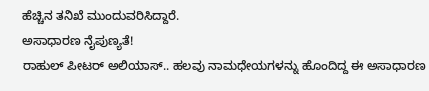ಹೆಚ್ಚಿನ ತನಿಖೆ ಮುಂದುವರಿಸಿದ್ದಾರೆ.
ಅಸಾಧಾರಣ ನೈಪುಣ್ಯತೆ!
ರಾಹುಲ್ ಪೀಟರ್ ಅಲಿಯಾಸ್.. ಹಲವು ನಾಮಧೇಯಗಳನ್ನು ಹೊಂದಿದ್ದ ಈ ಅಸಾಧಾರಣ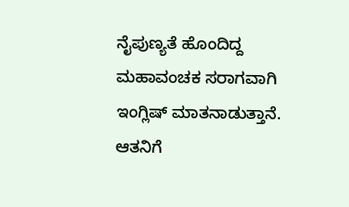ನೈಪುಣ್ಯತೆ ಹೊಂದಿದ್ದ ಮಹಾವಂಚಕ ಸರಾಗವಾಗಿ ಇಂಗ್ಲಿಷ್ ಮಾತನಾಡುತ್ತಾನೆ. ಆತನಿಗೆ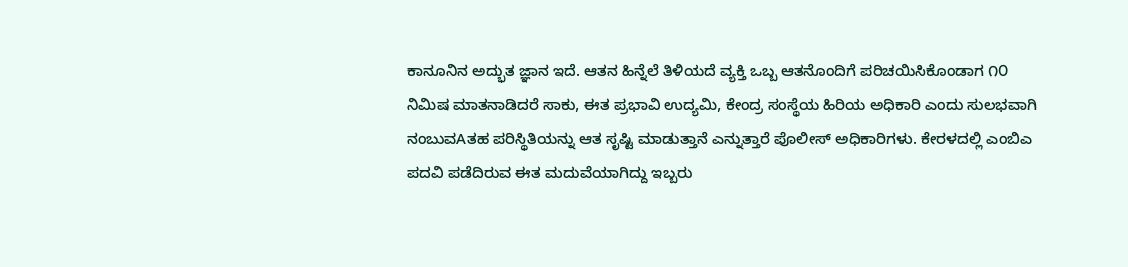ಕಾನೂನಿನ ಅದ್ಭುತ ಜ್ಞಾನ ಇದೆ. ಆತನ ಹಿನ್ನೆಲೆ ತಿಳಿಯದೆ ವ್ಯಕ್ತಿ ಒಬ್ಬ ಆತನೊಂದಿಗೆ ಪರಿಚಯಿಸಿಕೊಂಡಾಗ ೧೦ ನಿಮಿಷ ಮಾತನಾಡಿದರೆ ಸಾಕು, ಈತ ಪ್ರಭಾವಿ ಉದ್ಯಮಿ, ಕೇಂದ್ರ ಸಂಸ್ಥೆಯ ಹಿರಿಯ ಅಧಿಕಾರಿ ಎಂದು ಸುಲಭವಾಗಿ ನಂಬುವAತಹ ಪರಿಸ್ಥಿತಿಯನ್ನು ಆತ ಸೃಷ್ಟಿ ಮಾಡುತ್ತಾನೆ ಎನ್ನುತ್ತಾರೆ ಪೊಲೀಸ್ ಅಧಿಕಾರಿಗಳು. ಕೇರಳದಲ್ಲಿ ಎಂಬಿಎ ಪದವಿ ಪಡೆದಿರುವ ಈತ ಮದುವೆಯಾಗಿದ್ದು ಇಬ್ಬರು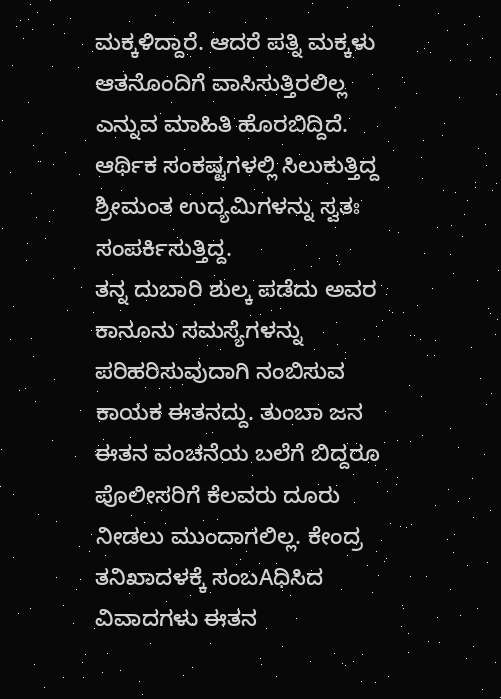ಮಕ್ಕಳಿದ್ದಾರೆ. ಆದರೆ ಪತ್ನಿ ಮಕ್ಕಳು ಆತನೊಂದಿಗೆ ವಾಸಿಸುತ್ತಿರಲಿಲ್ಲ ಎನ್ನುವ ಮಾಹಿತಿ ಹೊರಬಿದ್ದಿದೆ. ಆರ್ಥಿಕ ಸಂಕಷ್ಟಗಳಲ್ಲಿ ಸಿಲುಕುತ್ತಿದ್ದ ಶ್ರೀಮಂತ ಉದ್ಯಮಿಗಳನ್ನು ಸ್ವತಃ ಸಂಪರ್ಕಿಸುತ್ತಿದ್ದ.
ತನ್ನ ದುಬಾರಿ ಶುಲ್ಕ ಪಡೆದು ಅವರ ಕಾನೂನು ಸಮಸ್ಯೆಗಳನ್ನು ಪರಿಹರಿಸುವುದಾಗಿ ನಂಬಿಸುವ ಕಾಯಕ ಈತನದ್ದು. ತುಂಬಾ ಜನ ಈತನ ವಂಚನೆಯ ಬಲೆಗೆ ಬಿದ್ದರೂ ಪೊಲೀಸರಿಗೆ ಕೆಲವರು ದೂರು ನೀಡಲು ಮುಂದಾಗಲಿಲ್ಲ. ಕೇಂದ್ರ ತನಿಖಾದಳಕ್ಕೆ ಸಂಬAಧಿಸಿದ ವಿವಾದಗಳು ಈತನ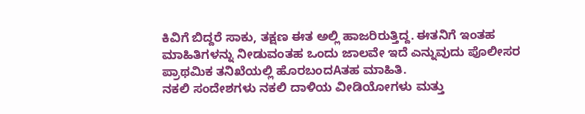ಕಿವಿಗೆ ಬಿದ್ದರೆ ಸಾಕು, ತಕ್ಷಣ ಈತ ಅಲ್ಲಿ ಹಾಜರಿರುತ್ತಿದ್ದ. ಈತನಿಗೆ ಇಂತಹ ಮಾಹಿತಿಗಳನ್ನು ನೀಡುವಂತಹ ಒಂದು ಜಾಲವೇ ಇದೆ ಎನ್ನುವುದು ಪೊಲೀಸರ ಪ್ರಾಥಮಿಕ ತನಿಖೆಯಲ್ಲಿ ಹೊರಬಂದAತಹ ಮಾಹಿತಿ.
ನಕಲಿ ಸಂದೇಶಗಳು ನಕಲಿ ದಾಳಿಯ ವೀಡಿಯೋಗಳು ಮತ್ತು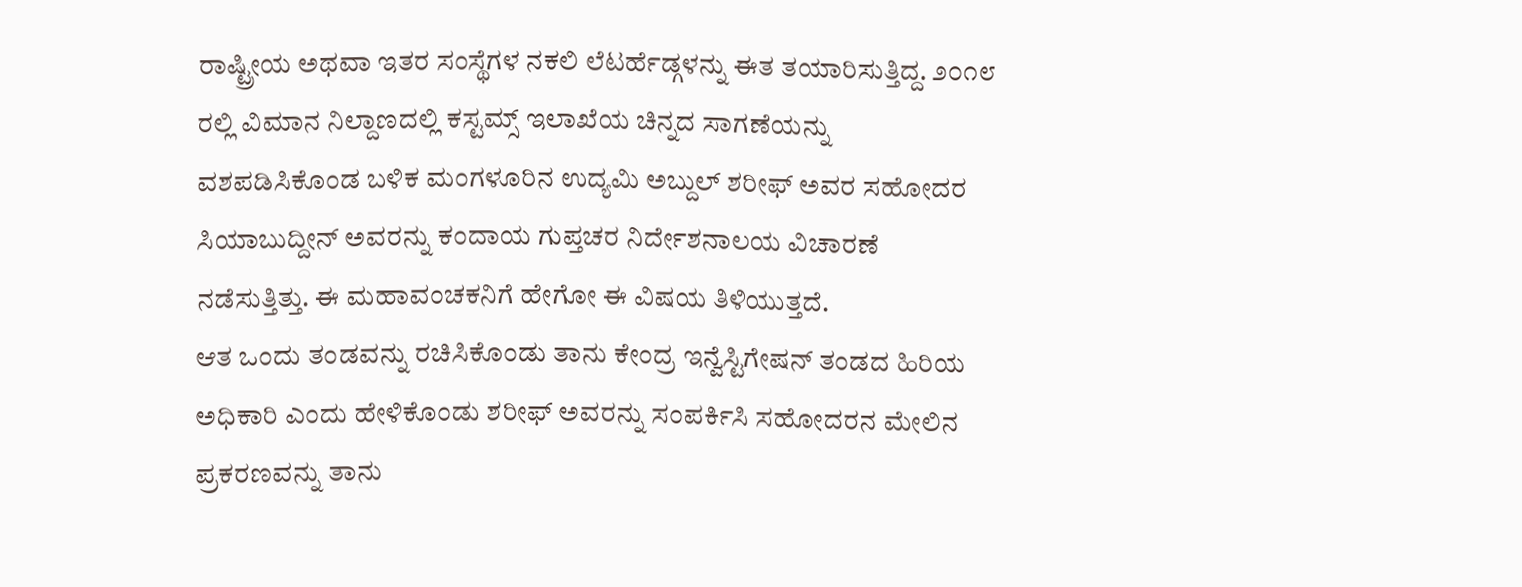ರಾಷ್ಟ್ರೀಯ ಅಥವಾ ಇತರ ಸಂಸ್ಥೆಗಳ ನಕಲಿ ಲೆಟರ್ಹೆಡ್ಗಳನ್ನು ಈತ ತಯಾರಿಸುತ್ತಿದ್ದ. ೨೦೧೮ ರಲ್ಲಿ ವಿಮಾನ ನಿಲ್ದಾಣದಲ್ಲಿ ಕಸ್ಟಮ್ಸ್ ಇಲಾಖೆಯ ಚಿನ್ನದ ಸಾಗಣೆಯನ್ನು ವಶಪಡಿಸಿಕೊಂಡ ಬಳಿಕ ಮಂಗಳೂರಿನ ಉದ್ಯಮಿ ಅಬ್ದುಲ್ ಶರೀಫ್ ಅವರ ಸಹೋದರ ಸಿಯಾಬುದ್ದೀನ್ ಅವರನ್ನು ಕಂದಾಯ ಗುಪ್ತಚರ ನಿರ್ದೇಶನಾಲಯ ವಿಚಾರಣೆ ನಡೆಸುತ್ತಿತ್ತು. ಈ ಮಹಾವಂಚಕನಿಗೆ ಹೇಗೋ ಈ ವಿಷಯ ತಿಳಿಯುತ್ತದೆ.
ಆತ ಒಂದು ತಂಡವನ್ನು ರಚಿಸಿಕೊಂಡು ತಾನು ಕೇಂದ್ರ ಇನ್ವೆಸ್ಟಿಗೇಷನ್ ತಂಡದ ಹಿರಿಯ ಅಧಿಕಾರಿ ಎಂದು ಹೇಳಿಕೊಂಡು ಶರೀಫ್ ಅವರನ್ನು ಸಂಪರ್ಕಿಸಿ ಸಹೋದರನ ಮೇಲಿನ ಪ್ರಕರಣವನ್ನು ತಾನು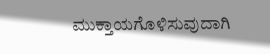ಮುಕ್ತಾಯಗೊಳಿಸುವುದಾಗಿ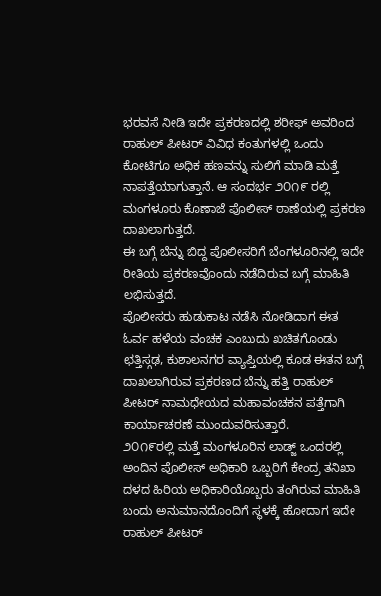ಭರವಸೆ ನೀಡಿ ಇದೇ ಪ್ರಕರಣದಲ್ಲಿ ಶರೀಫ್ ಅವರಿಂದ ರಾಹುಲ್ ಪೀಟರ್ ವಿವಿಧ ಕಂತುಗಳಲ್ಲಿ ಒಂದು ಕೋಟಿಗೂ ಅಧಿಕ ಹಣವನ್ನು ಸುಲಿಗೆ ಮಾಡಿ ಮತ್ತೆ ನಾಪತ್ತೆಯಾಗುತ್ತಾನೆ. ಆ ಸಂದರ್ಭ ೨೦೧೯ ರಲ್ಲಿ ಮಂಗಳೂರು ಕೊಣಾಜೆ ಪೊಲೀಸ್ ಠಾಣೆಯಲ್ಲಿ ಪ್ರಕರಣ ದಾಖಲಾಗುತ್ತದೆ.
ಈ ಬಗ್ಗೆ ಬೆನ್ನು ಬಿದ್ದ ಪೊಲೀಸರಿಗೆ ಬೆಂಗಳೂರಿನಲ್ಲಿ ಇದೇ ರೀತಿಯ ಪ್ರಕರಣವೊಂದು ನಡೆದಿರುವ ಬಗ್ಗೆ ಮಾಹಿತಿ ಲಭಿಸುತ್ತದೆ.
ಪೊಲೀಸರು ಹುಡುಕಾಟ ನಡೆಸಿ ನೋಡಿದಾಗ ಈತ ಓರ್ವ ಹಳೆಯ ವಂಚಕ ಎಂಬುದು ಖಚಿತಗೊಂಡು ಛತ್ತಿಸ್ಗಢ, ಕುಶಾಲನಗರ ವ್ಯಾಪ್ತಿಯಲ್ಲಿ ಕೂಡ ಈತನ ಬಗ್ಗೆ ದಾಖಲಾಗಿರುವ ಪ್ರಕರಣದ ಬೆನ್ನು ಹತ್ತಿ ರಾಹುಲ್ ಪೀಟರ್ ನಾಮಧೇಯದ ಮಹಾವಂಚಕನ ಪತ್ತೆಗಾಗಿ ಕಾರ್ಯಾಚರಣೆ ಮುಂದುವರಿಸುತ್ತಾರೆ.
೨೦೧೯ರಲ್ಲಿ ಮತ್ತೆ ಮಂಗಳೂರಿನ ಲಾಡ್ಜ್ ಒಂದರಲ್ಲಿ ಅಂದಿನ ಪೊಲೀಸ್ ಅಧಿಕಾರಿ ಒಬ್ಬರಿಗೆ ಕೇಂದ್ರ ತನಿಖಾ ದಳದ ಹಿರಿಯ ಅಧಿಕಾರಿಯೊಬ್ಬರು ತಂಗಿರುವ ಮಾಹಿತಿ ಬಂದು ಅನುಮಾನದೊಂದಿಗೆ ಸ್ಥಳಕ್ಕೆ ಹೋದಾಗ ಇದೇ ರಾಹುಲ್ ಪೀಟರ್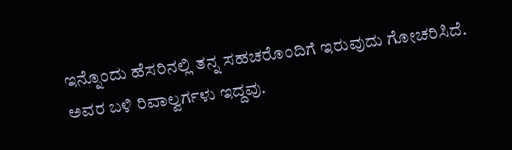ಇನ್ನೊಂದು ಹೆಸರಿನಲ್ಲಿ ತನ್ನ ಸಹಚರೊಂದಿಗೆ ಇರುವುದು ಗೋಚರಿಸಿದೆ. ಅವರ ಬಳಿ ರಿವಾಲ್ವರ್ಗಳು ಇದ್ದವು.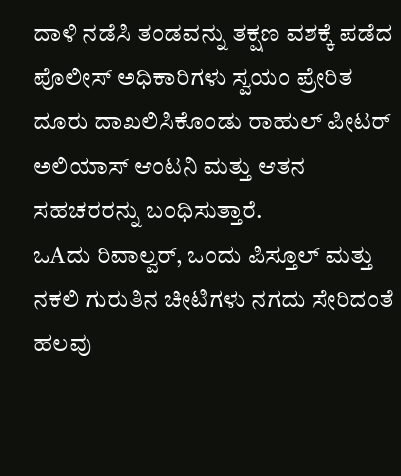ದಾಳಿ ನಡೆಸಿ ತಂಡವನ್ನು ತಕ್ಷಣ ವಶಕ್ಕೆ ಪಡೆದ ಪೊಲೀಸ್ ಅಧಿಕಾರಿಗಳು ಸ್ವಯಂ ಪ್ರೇರಿತ ದೂರು ದಾಖಲಿಸಿಕೊಂಡು ರಾಹುಲ್ ಪೀಟರ್ ಅಲಿಯಾಸ್ ಆಂಟನಿ ಮತ್ತು ಆತನ ಸಹಚರರನ್ನು ಬಂಧಿಸುತ್ತಾರೆ.
ಒAದು ರಿವಾಲ್ವರ್, ಒಂದು ಪಿಸ್ತೂಲ್ ಮತ್ತು ನಕಲಿ ಗುರುತಿನ ಚೀಟಿಗಳು ನಗದು ಸೇರಿದಂತೆ ಹಲವು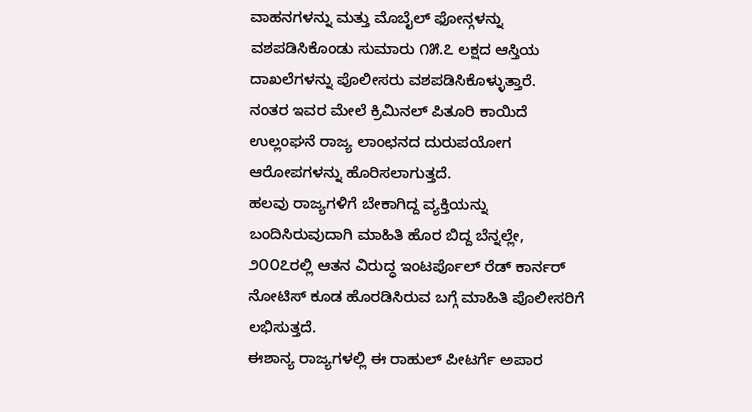ವಾಹನಗಳನ್ನು ಮತ್ತು ಮೊಬೈಲ್ ಫೋನ್ಗಳನ್ನು ವಶಪಡಿಸಿಕೊಂಡು ಸುಮಾರು ೧೫.೭ ಲಕ್ಷದ ಆಸ್ತಿಯ ದಾಖಲೆಗಳನ್ನು ಪೊಲೀಸರು ವಶಪಡಿಸಿಕೊಳ್ಳುತ್ತಾರೆ.
ನಂತರ ಇವರ ಮೇಲೆ ಕ್ರಿಮಿನಲ್ ಪಿತೂರಿ ಕಾಯಿದೆ ಉಲ್ಲಂಘನೆ ರಾಜ್ಯ ಲಾಂಛನದ ದುರುಪಯೋಗ ಆರೋಪಗಳನ್ನು ಹೊರಿಸಲಾಗುತ್ತದೆ.
ಹಲವು ರಾಜ್ಯಗಳಿಗೆ ಬೇಕಾಗಿದ್ದ ವ್ಯಕ್ತಿಯನ್ನು ಬಂದಿಸಿರುವುದಾಗಿ ಮಾಹಿತಿ ಹೊರ ಬಿದ್ದ ಬೆನ್ನಲ್ಲೇ, ೨೦೦೭ರಲ್ಲಿ ಆತನ ವಿರುದ್ಧ ಇಂಟರ್ಪೊಲ್ ರೆಡ್ ಕಾರ್ನರ್ ನೋಟಿಸ್ ಕೂಡ ಹೊರಡಿಸಿರುವ ಬಗ್ಗೆ ಮಾಹಿತಿ ಪೊಲೀಸರಿಗೆ ಲಭಿಸುತ್ತದೆ.
ಈಶಾನ್ಯ ರಾಜ್ಯಗಳಲ್ಲಿ ಈ ರಾಹುಲ್ ಪೀಟರ್ಗೆ ಅಪಾರ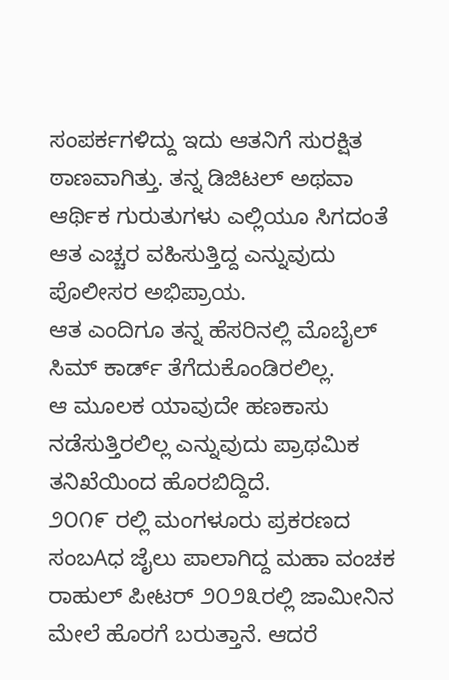ಸಂಪರ್ಕಗಳಿದ್ದು ಇದು ಆತನಿಗೆ ಸುರಕ್ಷಿತ ಠಾಣವಾಗಿತ್ತು. ತನ್ನ ಡಿಜಿಟಲ್ ಅಥವಾ ಆರ್ಥಿಕ ಗುರುತುಗಳು ಎಲ್ಲಿಯೂ ಸಿಗದಂತೆ ಆತ ಎಚ್ಚರ ವಹಿಸುತ್ತಿದ್ದ ಎನ್ನುವುದು ಪೊಲೀಸರ ಅಭಿಪ್ರಾಯ.
ಆತ ಎಂದಿಗೂ ತನ್ನ ಹೆಸರಿನಲ್ಲಿ ಮೊಬೈಲ್ ಸಿಮ್ ಕಾರ್ಡ್ ತೆಗೆದುಕೊಂಡಿರಲಿಲ್ಲ.
ಆ ಮೂಲಕ ಯಾವುದೇ ಹಣಕಾಸು ನಡೆಸುತ್ತಿರಲಿಲ್ಲ ಎನ್ನುವುದು ಪ್ರಾಥಮಿಕ ತನಿಖೆಯಿಂದ ಹೊರಬಿದ್ದಿದೆ.
೨೦೧೯ ರಲ್ಲಿ ಮಂಗಳೂರು ಪ್ರಕರಣದ ಸಂಬAಧ ಜೈಲು ಪಾಲಾಗಿದ್ದ ಮಹಾ ವಂಚಕ ರಾಹುಲ್ ಪೀಟರ್ ೨೦೨೩ರಲ್ಲಿ ಜಾಮೀನಿನ ಮೇಲೆ ಹೊರಗೆ ಬರುತ್ತಾನೆ. ಆದರೆ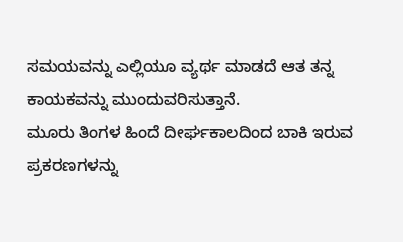ಸಮಯವನ್ನು ಎಲ್ಲಿಯೂ ವ್ಯರ್ಥ ಮಾಡದೆ ಆತ ತನ್ನ ಕಾಯಕವನ್ನು ಮುಂದುವರಿಸುತ್ತಾನೆ.
ಮೂರು ತಿಂಗಳ ಹಿಂದೆ ದೀರ್ಘಕಾಲದಿಂದ ಬಾಕಿ ಇರುವ ಪ್ರಕರಣಗಳನ್ನು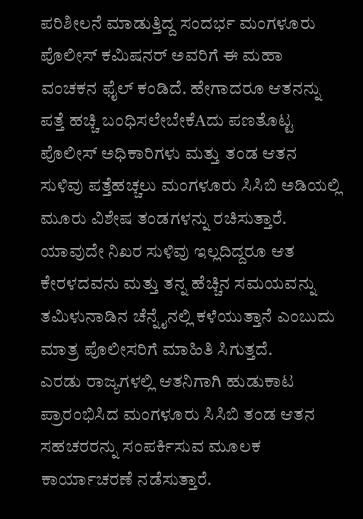ಪರಿಶೀಲನೆ ಮಾಡುತ್ತಿದ್ದ ಸಂದರ್ಭ ಮಂಗಳೂರು ಪೊಲೀಸ್ ಕಮಿಷನರ್ ಅವರಿಗೆ ಈ ಮಹಾ ವಂಚಕನ ಫೈಲ್ ಕಂಡಿದೆ. ಹೇಗಾದರೂ ಆತನನ್ನು ಪತ್ತೆ ಹಚ್ಚಿ ಬಂಧಿಸಲೇಬೇಕೆAದು ಪಣತೊಟ್ಟ ಪೊಲೀಸ್ ಅಧಿಕಾರಿಗಳು ಮತ್ತು ತಂಡ ಆತನ ಸುಳಿವು ಪತ್ತೆಹಚ್ಚಲು ಮಂಗಳೂರು ಸಿಸಿಬಿ ಅಡಿಯಲ್ಲಿ ಮೂರು ವಿಶೇಷ ತಂಡಗಳನ್ನು ರಚಿಸುತ್ತಾರೆ.
ಯಾವುದೇ ನಿಖರ ಸುಳಿವು ಇಲ್ಲದಿದ್ದರೂ ಆತ ಕೇರಳದವನು ಮತ್ತು ತನ್ನ ಹೆಚ್ಚಿನ ಸಮಯವನ್ನು ತಮಿಳುನಾಡಿನ ಚೆನ್ನೈನಲ್ಲಿ ಕಳೆಯುತ್ತಾನೆ ಎಂಬುದು ಮಾತ್ರ ಪೊಲೀಸರಿಗೆ ಮಾಹಿತಿ ಸಿಗುತ್ತದೆ.
ಎರಡು ರಾಜ್ಯಗಳಲ್ಲಿ ಆತನಿಗಾಗಿ ಹುಡುಕಾಟ ಪ್ರಾರಂಭಿಸಿದ ಮಂಗಳೂರು ಸಿಸಿಬಿ ತಂಡ ಆತನ ಸಹಚರರನ್ನು ಸಂಪರ್ಕಿಸುವ ಮೂಲಕ ಕಾರ್ಯಾಚರಣೆ ನಡೆಸುತ್ತಾರೆ.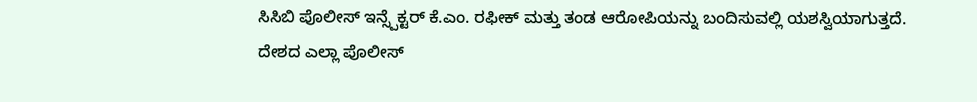ಸಿಸಿಬಿ ಪೊಲೀಸ್ ಇನ್ಸ್ಪೆಕ್ಟರ್ ಕೆ.ಎಂ. ರಫೀಕ್ ಮತ್ತು ತಂಡ ಆರೋಪಿಯನ್ನು ಬಂದಿಸುವಲ್ಲಿ ಯಶಸ್ವಿಯಾಗುತ್ತದೆ.
ದೇಶದ ಎಲ್ಲಾ ಪೊಲೀಸ್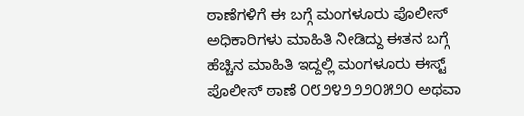ಠಾಣೆಗಳಿಗೆ ಈ ಬಗ್ಗೆ ಮಂಗಳೂರು ಪೊಲೀಸ್ ಅಧಿಕಾರಿಗಳು ಮಾಹಿತಿ ನೀಡಿದ್ದು ಈತನ ಬಗ್ಗೆ ಹೆಚ್ಚಿನ ಮಾಹಿತಿ ಇದ್ದಲ್ಲಿ ಮಂಗಳೂರು ಈಸ್ಟ್ ಪೊಲೀಸ್ ಠಾಣೆ ೦೮೨೪೨೨೨೦೫೨೦ ಅಥವಾ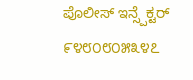ಪೊಲೀಸ್ ಇನ್ಸ್ಪೆಕ್ಟರ್ ೯೪೮೦೮೦೫೩೪೭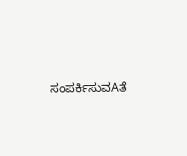ಸಂಪರ್ಕಿಸುವAತೆ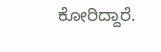ಕೋರಿದ್ದಾರೆ.